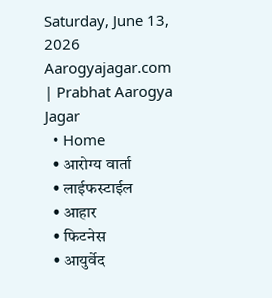Saturday, June 13, 2026
Aarogyajagar.com | Prabhat Aarogya Jagar
  • Home
  • आरोग्य वार्ता
  • लाईफस्टाईल
  • आहार
  • फिटनेस
  • आयुर्वेद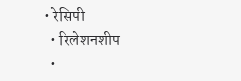• रेसिपी
  • रिलेशनशीप
  •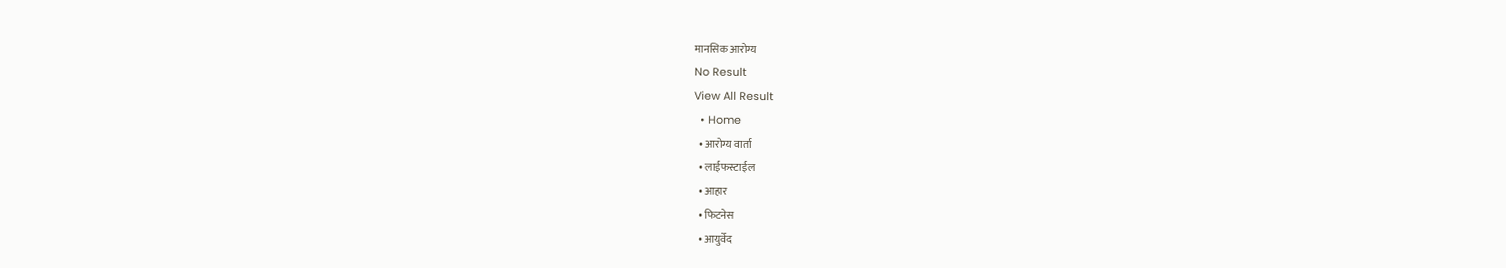मानसिक आरोग्य
No Result
View All Result
  • Home
  • आरोग्य वार्ता
  • लाईफस्टाईल
  • आहार
  • फिटनेस
  • आयुर्वेद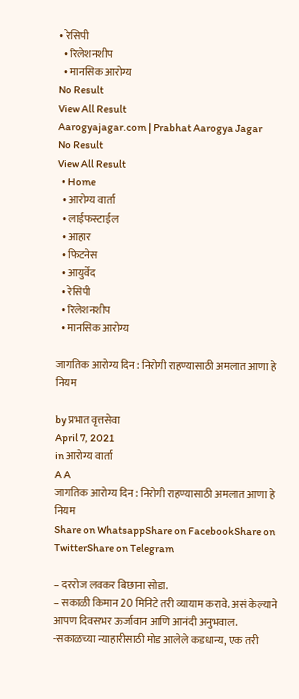• रेसिपी
  • रिलेशनशीप
  • मानसिक आरोग्य
No Result
View All Result
Aarogyajagar.com | Prabhat Aarogya Jagar
No Result
View All Result
  • Home
  • आरोग्य वार्ता
  • लाईफस्टाईल
  • आहार
  • फिटनेस
  • आयुर्वेद
  • रेसिपी
  • रिलेशनशीप
  • मानसिक आरोग्य

जागतिक आरोग्य दिन : निरोगी राहण्यासाठी अमलात आणा हे नियम

by प्रभात वृत्तसेवा
April 7, 2021
in आरोग्य वार्ता
A A
जागतिक आरोग्य दिन : निरोगी राहण्यासाठी अमलात आणा हे नियम
Share on WhatsappShare on FacebookShare on TwitterShare on Telegram

– दररोज लवकर बिछाना सोडा.
– सकाळी किमान 20 मिनिटे तरी व्यायाम करावे. असं केल्याने आपण दिवसभर ऊर्जावान आणि आनंदी अनुभवाल.
-सकाळच्या न्याहारीसाठी मोड आलेले कडधान्य, एक तरी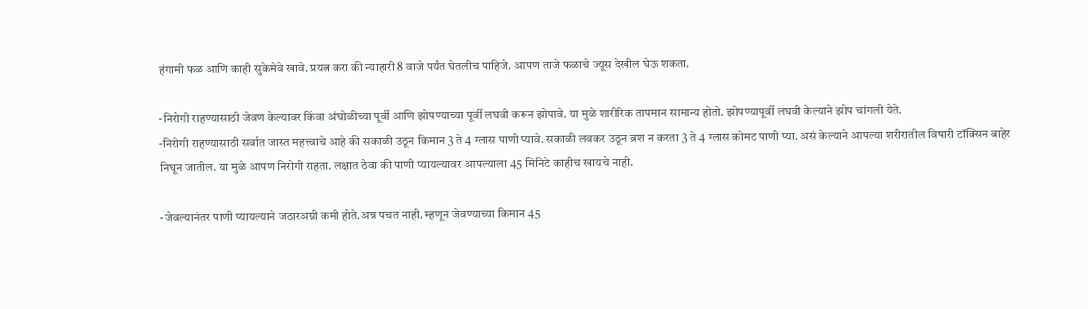हंगामी फळ आणि काही सुकेमेवे खावे. प्रयत्न करा की न्याहारी 8 वाजे पर्यंत घेतलीच पाहिजे. आपण ताजे फळाचे ज्यूस देखील घेऊ शकता.

-निरोगी राहण्यासाठी जेवण केल्यावर किंवा अंघोळीच्या पूर्वी आणि झोपण्याच्या पूर्वी लघवी करून झोपावे. या मुळे शारीरिक तापमान सामान्य होतो. झोपण्यापूर्वी लघवी केल्याने झोप चांगली येते.
-निरोगी राहण्यासाठी सर्वात जास्त महत्त्वाचे आहे की सकाळी उठून किमान 3 ते 4 ग्लास पाणी प्यावे. सकाळी लवकर उठून ब्रश न करता 3 ते 4 ग्लास कोमट पाणी प्या. असं केल्याने आपल्या शरीरातील विषारी टॉक्सिन बाहेर निघून जातील. या मुळे आपण निरोगी राहता. लक्षात ठेवा की पाणी प्यायल्यावर आपल्याला 45 मिनिटे काहीच खायचे नाही.

-जेवल्यानंतर पाणी प्यायल्याने जठारअग्नी कमी होते.अन्न पचत नाही. म्हणून जेवण्याच्या किमान 45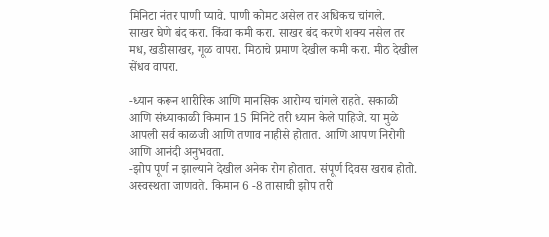मिनिटा नंतर पाणी प्यावे. पाणी कोमट असेल तर अधिकच चांगले.
साखर घेणे बंद करा. किंवा कमी करा. साखर बंद करणे शक्य नसेल तर मध, खडीसाखर, गूळ वापरा. मिठाचे प्रमाण देखील कमी करा. मीठ देखील सेंधव वापरा.

-ध्यान करून शारीरिक आणि मानसिक आरोग्य चांगले राहते. सकाळी आणि संध्याकाळी किमान 15 मिनिटे तरी ध्यान केले पाहिजे. या मुळे आपली सर्व काळजी आणि तणाव नाहीसे होतात. आणि आपण निरोगी आणि आनंदी अनुभवता.
-झोप पूर्ण न झाल्याने देखील अनेक रोग होतात. संपूर्ण दिवस खराब होतो. अस्वस्थता जाणवते. किमान 6 -8 तासाची झोप तरी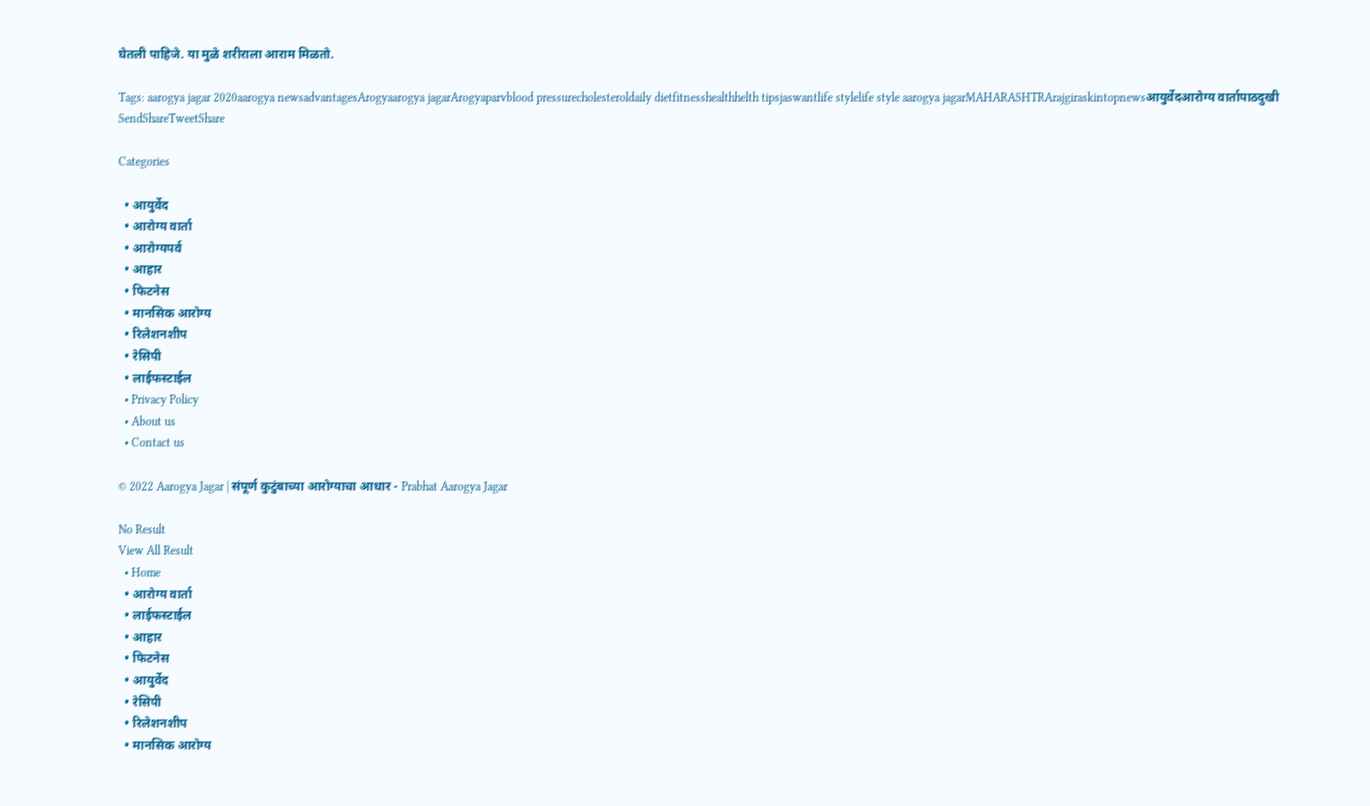घेतली पाहिजे. या मुळे शरीराला आराम मिळतो.

Tags: aarogya jagar 2020aarogya newsadvantagesArogyaarogya jagarArogyaparvblood pressurecholesteroldaily dietfitnesshealthhelth tipsjaswantlife stylelife style aarogya jagarMAHARASHTRArajgiraskintopnewsआयुर्वेदआरोग्य वार्तापाठदुखी
SendShareTweetShare

Categories

  • आयुर्वेद
  • आरोग्य वार्ता
  • आरोग्यपर्व
  • आहार
  • फिटनेस
  • मानसिक आरोग्य
  • रिलेशनशीप
  • रेसिपी
  • लाईफस्टाईल
  • Privacy Policy
  • About us
  • Contact us

© 2022 Aarogya Jagar | संपूर्ण कुटुंबाच्या आरोग्याचा आधार - Prabhat Aarogya Jagar

No Result
View All Result
  • Home
  • आरोग्य वार्ता
  • लाईफस्टाईल
  • आहार
  • फिटनेस
  • आयुर्वेद
  • रेसिपी
  • रिलेशनशीप
  • मानसिक आरोग्य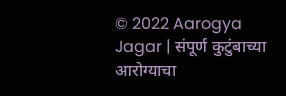© 2022 Aarogya Jagar | संपूर्ण कुटुंबाच्या आरोग्याचा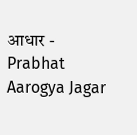आधार - Prabhat Aarogya Jagar